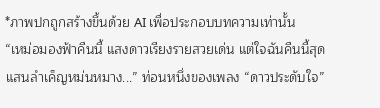*ภาพปกถูกสร้างขึ้นด้วย AI เพื่อประกอบบทความเท่านั้น
“เหม่อมองฟ้าคืนนี้ แสงดาวเรียงรายสวยเด่น แต่ใจฉันคืนนี้สุดแสนลำเค็ญหม่นหมาง...” ท่อนหนึ่งของเพลง “ดาวประดับใจ”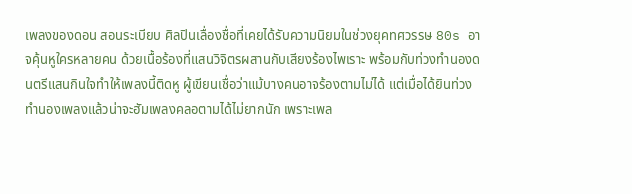เพลงของดอน สอนระเบียบ ศิลปินเลื่องชื่อที่เคยได้รับความนิยมในช่วงยุคทศวรรษ 80s อาจคุ้นหูใครหลายคน ด้วยเนื้อร้องที่แสนวิจิตรผสานกับเสียงร้องไพเราะ พร้อมกับท่วงทำนองดนตรีแสนกินใจทำให้เพลงนี้ติดหู ผู้เขียนเชื่อว่าแม้บางคนอาจร้องตามไม่ได้ แต่เมื่อได้ยินท่วงทำนองเพลงแล้วน่าจะฮัมเพลงคลอตามได้ไม่ยากนัก เพราะเพล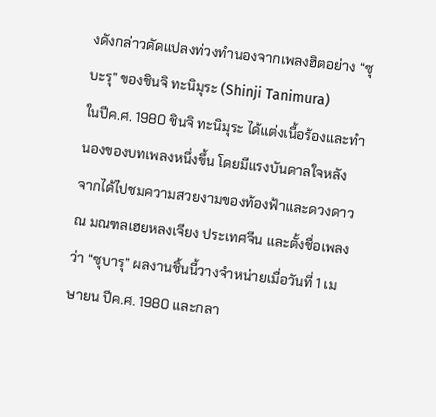งดังกล่าวดัดแปลงท่วงทำนองจากเพลงฮิตอย่าง “ซุบะรุ” ของชินจิ ทะนิมุระ (Shinji Tanimura)
ในปีค.ศ. 1980 ชินจิ ทะนิมุระ ได้แต่งเนื้อร้องและทำนองของบทเพลงหนึ่งขึ้น โดยมีแรงบันดาลใจหลังจากได้ไปชมความสวยงามของท้องฟ้าและดวงดาว ณ มณฑลเฮยหลงเจียง ประเทศจีน และตั้งชื่อเพลงว่า “ซุบารุ” ผลงานชิ้นนี้วางจำหน่ายเมื่อวันที่ 1 เมษายน ปีค.ศ. 1980 และกลา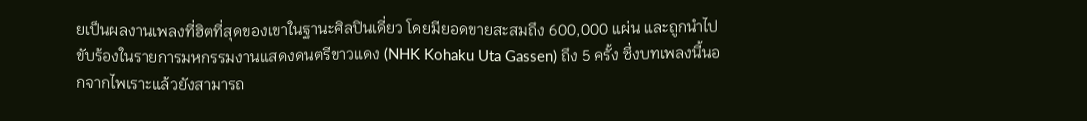ยเป็นผลงานเพลงที่ฮิตที่สุดของเขาในฐานะศิลปินเดี่ยว โดยมียอดขายสะสมถึง 600,000 แผ่น และถูกนำไปขับร้องในรายการมหกรรมงานแสดงดนตรีขาวแดง (NHK Kohaku Uta Gassen) ถึง 5 ครั้ง ซึ่งบทเพลงนี้นอกจากไพเราะแล้วยังสามารถ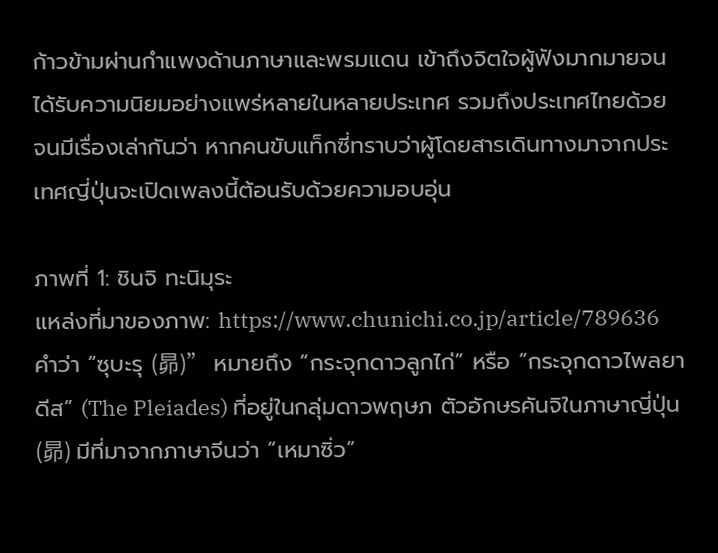ก้าวข้ามผ่านกำแพงด้านภาษาและพรมแดน เข้าถึงจิตใจผู้ฟังมากมายจนได้รับความนิยมอย่างแพร่หลายในหลายประเทศ รวมถึงประเทศไทยด้วย จนมีเรื่องเล่ากันว่า หากคนขับแท็กซี่ทราบว่าผู้โดยสารเดินทางมาจากประเทศญี่ปุ่นจะเปิดเพลงนี้ต้อนรับด้วยความอบอุ่น

ภาพที่ 1: ชินจิ ทะนิมุระ
แหล่งที่มาของภาพ: https://www.chunichi.co.jp/article/789636
คำว่า “ซุบะรุ (昴)” หมายถึง “กระจุกดาวลูกไก่” หรือ “กระจุกดาวไพลยาดีส” (The Pleiades) ที่อยู่ในกลุ่มดาวพฤษภ ตัวอักษรคันจิในภาษาญี่ปุ่น (昴) มีที่มาจากภาษาจีนว่า “เหมาซิ่ว”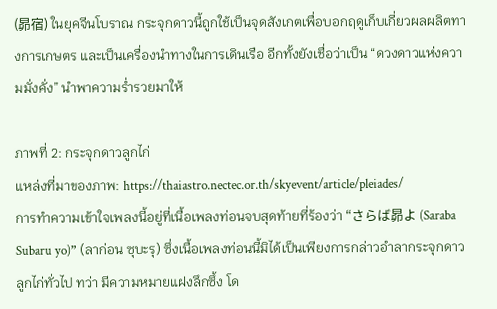(昴宿) ในยุคจีนโบราณ กระจุกดาวนี้ถูกใช้เป็นจุดสังเกตเพื่อบอกฤดูเก็บเกี่ยวผลผลิตทางการเกษตร และเป็นเครื่องนำทางในการเดินเรือ อีกทั้งยังเชื่อว่าเป็น “ดวงดาวแห่งความมั่งคั่ง” นำพาความร่ำรวยมาให้

ภาพที่ 2: กระจุกดาวลูกไก่
แหล่งที่มาของภาพ: https://thaiastro.nectec.or.th/skyevent/article/pleiades/
การทำความเข้าใจเพลงนี้อยู่ที่เนื้อเพลงท่อนจบสุดท้ายที่ร้องว่า “さらば昴よ (Saraba Subaru yo)” (ลาก่อน ซุบะรุ) ซึ่งเนื้อเพลงท่อนนี้มิได้เป็นเพียงการกล่าวอำลากระจุกดาวลูกไก่ทั่วไป ทว่า มีความหมายแฝงลึกซึ้ง โด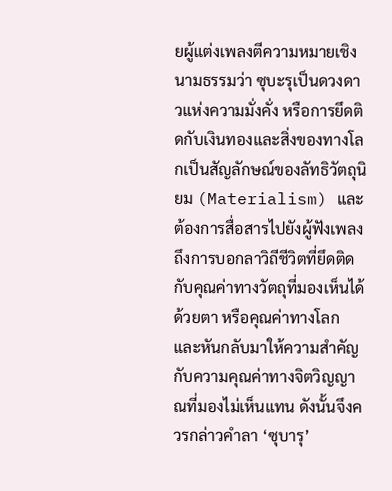ยผู้แต่งเพลงตีความหมายเชิงนามธรรมว่า ซุบะรุเป็นดวงดาวแห่งความมั่งคั่ง หรือการยึดติดกับเงินทองและสิ่งของทางโลกเป็นสัญลักษณ์ของลัทธิวัตถุนิยม (Materialism) และต้องการสื่อสารไปยังผู้ฟังเพลงถึงการบอกลาวิถีชีวิตที่ยึดติดกับคุณค่าทางวัตถุที่มองเห็นได้ด้วยตา หรือคุณค่าทางโลก และหันกลับมาให้ความสำคัญกับความคุณค่าทางจิตวิญญาณที่มองไม่เห็นแทน ดังนั้นจึงควรกล่าวคำลา ‘ซุบารุ’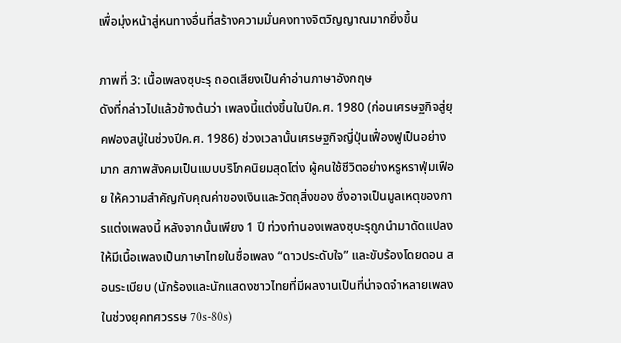เพื่อมุ่งหน้าสู่หนทางอื่นที่สร้างความมั่นคงทางจิตวิญญาณมากยิ่งขึ้น

ภาพที่ 3: เนื้อเพลงซุบะรุ ถอดเสียงเป็นคำอ่านภาษาอังกฤษ
ดังที่กล่าวไปแล้วข้างต้นว่า เพลงนี้แต่งขึ้นในปีค.ศ. 1980 (ก่อนเศรษฐกิจสู่ยุคฟองสบู่ในช่วงปีค.ศ. 1986) ช่วงเวลานั้นเศรษฐกิจญี่ปุ่นเฟื่องฟูเป็นอย่างมาก สภาพสังคมเป็นแบบบริโภคนิยมสุดโต่ง ผู้คนใช้ชีวิตอย่างหรูหราฟุ่มเฟือย ให้ความสำคัญกับคุณค่าของเงินและวัตถุสิ่งของ ซึ่งอาจเป็นมูลเหตุของการแต่งเพลงนี้ หลังจากนั้นเพียง 1 ปี ท่วงทำนองเพลงซุบะรุถูกนำมาดัดแปลงให้มีเนื้อเพลงเป็นภาษาไทยในชื่อเพลง “ดาวประดับใจ” และขับร้องโดยดอน สอนระเบียบ (นักร้องและนักแสดงชาวไทยที่มีผลงานเป็นที่น่าจดจำหลายเพลงในช่วงยุคทศวรรษ 70s-80s)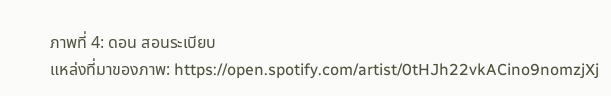ภาพที่ 4: ดอน สอนระเบียบ
แหล่งที่มาของภาพ: https://open.spotify.com/artist/0tHJh22vkACino9nomzjXj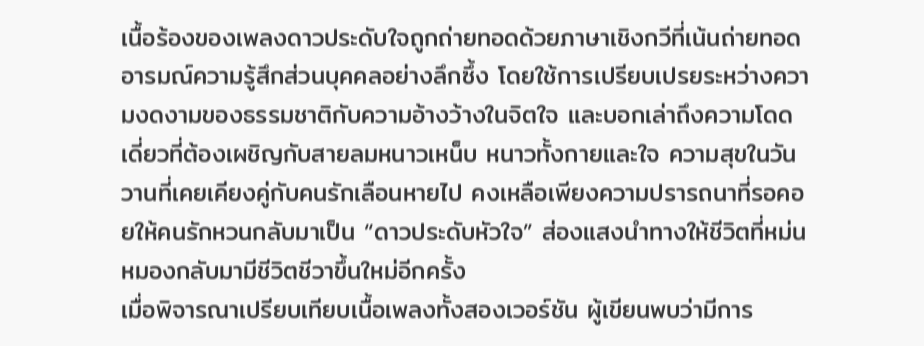เนื้อร้องของเพลงดาวประดับใจถูกถ่ายทอดด้วยภาษาเชิงกวีที่เน้นถ่ายทอดอารมณ์ความรู้สึกส่วนบุคคลอย่างลึกซึ้ง โดยใช้การเปรียบเปรยระหว่างความงดงามของธรรมชาติกับความอ้างว้างในจิตใจ และบอกเล่าถึงความโดดเดี่ยวที่ต้องเผชิญกับสายลมหนาวเหน็บ หนาวทั้งกายและใจ ความสุขในวันวานที่เคยเคียงคู่กับคนรักเลือนหายไป คงเหลือเพียงความปรารถนาที่รอคอยให้คนรักหวนกลับมาเป็น “ดาวประดับหัวใจ” ส่องแสงนำทางให้ชีวิตที่หม่นหมองกลับมามีชีวิตชีวาขึ้นใหม่อีกครั้ง
เมื่อพิจารณาเปรียบเทียบเนื้อเพลงทั้งสองเวอร์ชัน ผู้เขียนพบว่ามีการ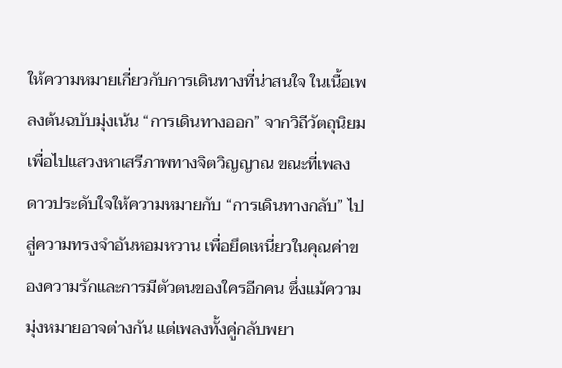ให้ความหมายเกี่ยวกับการเดินทางที่น่าสนใจ ในเนื้อเพลงต้นฉบับมุ่งเน้น “การเดินทางออก” จากวิถีวัตถุนิยมเพื่อไปแสวงหาเสรีภาพทางจิตวิญญาณ ขณะที่เพลงดาวประดับใจให้ความหมายกับ “การเดินทางกลับ” ไปสู่ความทรงจำอันหอมหวาน เพื่อยึดเหนี่ยวในคุณค่าของความรักและการมีตัวตนของใครอีกคน ซึ่งแม้ความมุ่งหมายอาจต่างกัน แต่เพลงทั้งคู่กลับพยา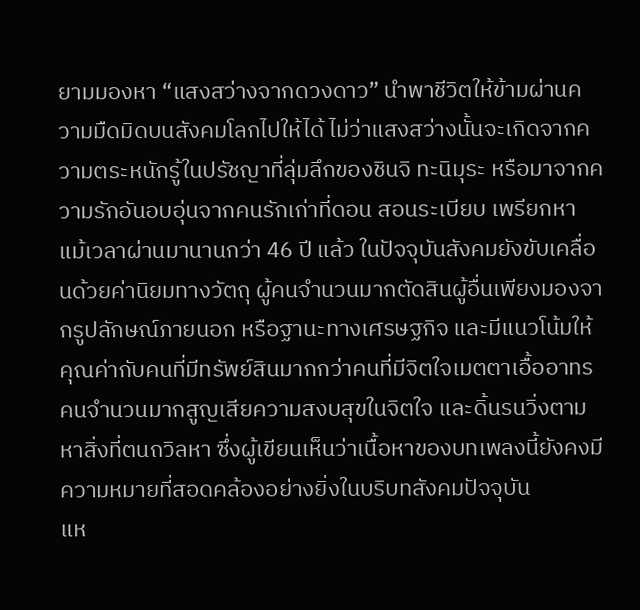ยามมองหา “แสงสว่างจากดวงดาว” นำพาชีวิตให้ข้ามผ่านความมืดมิดบนสังคมโลกไปให้ได้ ไม่ว่าแสงสว่างนั้นจะเกิดจากความตระหนักรู้ในปรัชญาที่ลุ่มลึกของชินจิ ทะนิมุระ หรือมาจากความรักอันอบอุ่นจากคนรักเก่าที่ดอน สอนระเบียบ เพรียกหา
แม้เวลาผ่านมานานกว่า 46 ปี แล้ว ในปัจจุบันสังคมยังขับเคลื่อนด้วยค่านิยมทางวัตถุ ผู้คนจำนวนมากตัดสินผู้อื่นเพียงมองจากรูปลักษณ์ภายนอก หรือฐานะทางเศรษฐกิจ และมีแนวโน้มให้คุณค่ากับคนที่มีทรัพย์สินมากกว่าคนที่มีจิตใจเมตตาเอื้ออาทร คนจำนวนมากสูญเสียความสงบสุขในจิตใจ และดิ้นรนวิ่งตามหาสิ่งที่ตนถวิลหา ซึ่งผู้เขียนเห็นว่าเนื้อหาของบทเพลงนี้ยังคงมีความหมายที่สอดคล้องอย่างยิ่งในบริบทสังคมปัจจุบัน
แห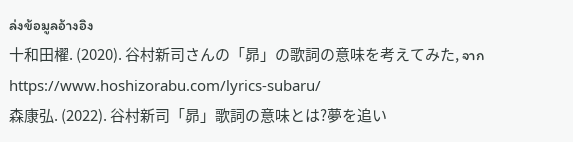ล่งข้อมูลอ้างอิง
十和田櫂. (2020). 谷村新司さんの「昴」の歌詞の意味を考えてみた, จาก https://www.hoshizorabu.com/lyrics-subaru/
森康弘. (2022). 谷村新司「昴」歌詞の意味とは?夢を追い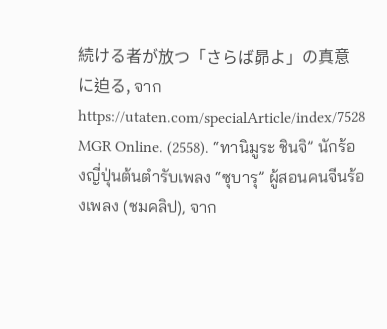続ける者が放つ「さらば昴よ」の真意に迫る, จาก https://utaten.com/specialArticle/index/7528
MGR Online. (2558). “ทานิมูระ ชินจิ” นักร้องญี่ปุ่นต้นตำรับเพลง “ซุบารุ” ผู้สอนคนจีนร้องเพลง (ชมคลิป), จาก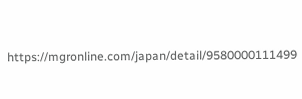https://mgronline.com/japan/detail/9580000111499